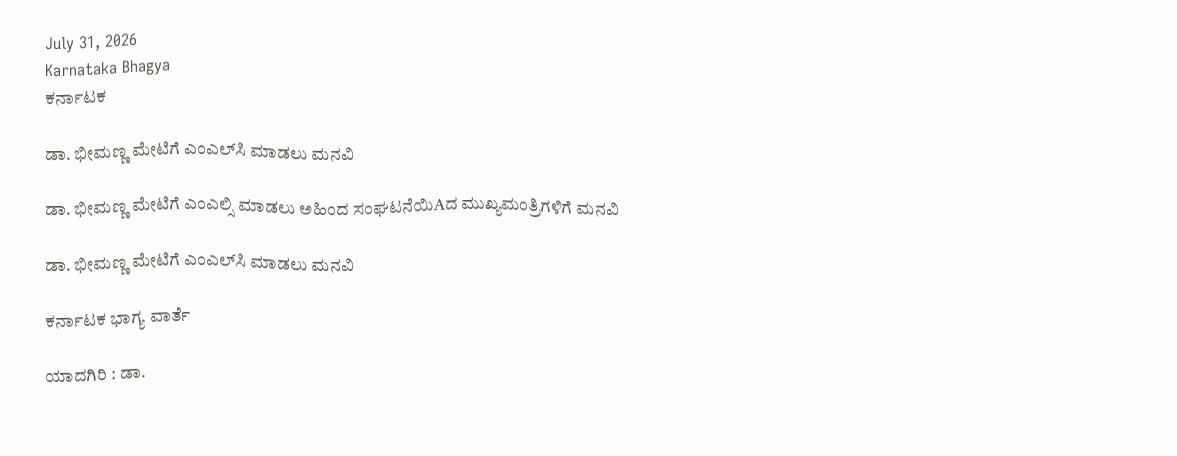July 31, 2026
Karnataka Bhagya
ಕರ್ನಾಟಕ

ಡಾ. ಭೀಮಣ್ಣ ಮೇಟಿಗೆ ಎಂಎಲ್‌ಸಿ ಮಾಡಲು ಮನವಿ

ಡಾ. ಭೀಮಣ್ಣ ಮೇಟಿಗೆ ಎಂಎಲ್ಸಿ ಮಾಡಲು ಅಹಿಂದ ಸಂಘಟನೆಯಿAದ ಮುಖ್ಯಮಂತ್ರಿಗಳಿಗೆ ಮನವಿ

ಡಾ. ಭೀಮಣ್ಣ ಮೇಟಿಗೆ ಎಂಎಲ್‌ಸಿ ಮಾಡಲು ಮನವಿ

ಕರ್ನಾಟಕ ಭಾಗ್ಯ ವಾರ್ತೆ

ಯಾದಗಿರಿ : ಡಾ.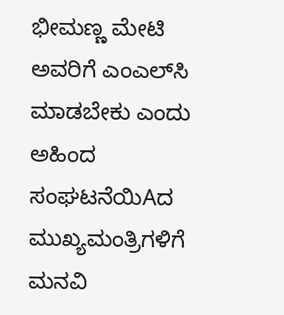ಭೀಮಣ್ಣ ಮೇಟಿ ಅವರಿಗೆ ಎಂಎಲ್‌ಸಿ ಮಾಡಬೇಕು ಎಂದು ಅಹಿಂದ ಸಂಘಟನೆಯಿAದ ಮುಖ್ಯಮಂತ್ರಿಗಳಿಗೆ ಮನವಿ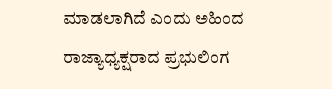ಮಾಡಲಾಗಿದೆ ಎಂದು ಅಹಿಂದ ರಾಜ್ಯಾಧ್ಯಕ್ಷರಾದ ಪ್ರಭುಲಿಂಗ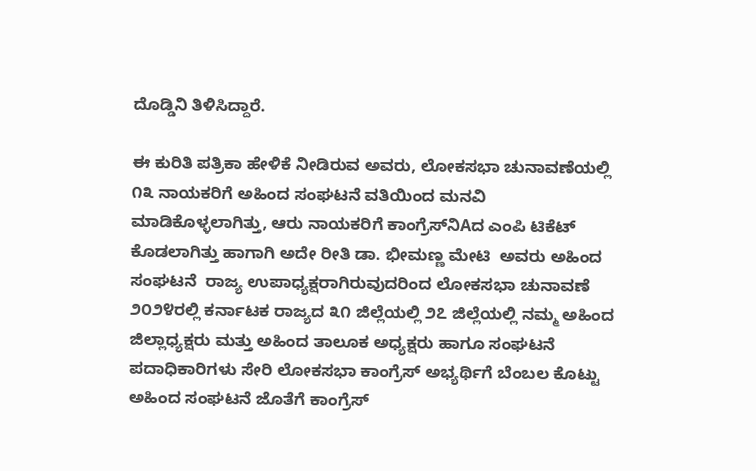ದೊಡ್ಡಿನಿ ತಿಳಿಸಿದ್ದಾರೆ.

ಈ ಕುರಿತಿ ಪತ್ರಿಕಾ ಹೇಳಿಕೆ ನೀಡಿರುವ ಅವರು, ಲೋಕಸಭಾ ಚುನಾವಣೆಯಲ್ಲಿ ೧೩ ನಾಯಕರಿಗೆ ಅಹಿಂದ ಸಂಘಟನೆ ವತಿಯಿಂದ ಮನವಿ ಮಾಡಿಕೊಳ್ಳಲಾಗಿತ್ತು, ಆರು ನಾಯಕರಿಗೆ ಕಾಂಗ್ರೆಸ್‌ನಿAದ ಎಂಪಿ ಟಿಕೆಟ್ ಕೊಡಲಾಗಿತ್ತು ಹಾಗಾಗಿ ಅದೇ ರೀತಿ ಡಾ. ಭೀಮಣ್ಣ ಮೇಟಿ  ಅವರು ಅಹಿಂದ ಸಂಘಟನೆ  ರಾಜ್ಯ ಉಪಾಧ್ಯಕ್ಷರಾಗಿರುವುದರಿಂದ ಲೋಕಸಭಾ ಚುನಾವಣೆ ೨೦೨೪ರಲ್ಲಿ ಕರ್ನಾಟಕ ರಾಜ್ಯದ ೩೧ ಜಿಲ್ಲೆಯಲ್ಲಿ ೨೭ ಜಿಲ್ಲೆಯಲ್ಲಿ ನಮ್ಮ ಅಹಿಂದ ಜಿಲ್ಲಾಧ್ಯಕ್ಷರು ಮತ್ತು ಅಹಿಂದ ತಾಲೂಕ ಅಧ್ಯಕ್ಷರು ಹಾಗೂ ಸಂಘಟನೆ ಪದಾಧಿಕಾರಿಗಳು ಸೇರಿ ಲೋಕಸಭಾ ಕಾಂಗ್ರೆಸ್ ಅಭ್ಯರ್ಥಿಗೆ ಬೆಂಬಲ ಕೊಟ್ಟು ಅಹಿಂದ ಸಂಘಟನೆ ಜೊತೆಗೆ ಕಾಂಗ್ರೆಸ್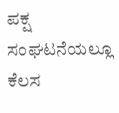ಪಕ್ಷ ಸಂಘಟನೆಯಲ್ಲೂ ಕೆಲಸ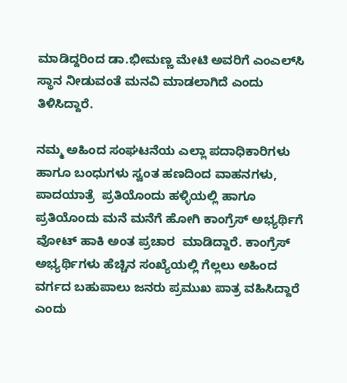ಮಾಡಿದ್ದರಿಂದ ಡಾ.ಭೀಮಣ್ಣ ಮೇಟಿ ಅವರಿಗೆ ಎಂಎಲ್‌ಸಿ ಸ್ಥಾನ ನೀಡುವಂತೆ ಮನವಿ ಮಾಡಲಾಗಿದೆ ಎಂದು ತಿಳಿಸಿದ್ದಾರೆ.

ನಮ್ಮ ಅಹಿಂದ ಸಂಘಟನೆಯ ಎಲ್ಲಾ ಪದಾಧಿಕಾರಿಗಳು ಹಾಗೂ ಬಂಧುಗಳು ಸ್ವಂತ ಹಣದಿಂದ ವಾಹನಗಳು, ಪಾದಯಾತ್ರೆ  ಪ್ರತಿಯೊಂದು ಹಳ್ಳಿಯಲ್ಲಿ ಹಾಗೂ ಪ್ರತಿಯೊಂದು ಮನೆ ಮನೆಗೆ ಹೋಗಿ ಕಾಂಗ್ರೆಸ್ ಅಭ್ಯರ್ಥಿಗೆ ವೋಟ್ ಹಾಕಿ ಅಂತ ಪ್ರಚಾರ  ಮಾಡಿದ್ದಾರೆ. ಕಾಂಗ್ರೆಸ್ ಅಭ್ಯರ್ಥಿಗಳು ಹೆಚ್ಚಿನ ಸಂಖ್ಯೆಯಲ್ಲಿ ಗೆಲ್ಲಲು ಅಹಿಂದ ವರ್ಗದ ಬಹುಪಾಲು ಜನರು ಪ್ರಮುಖ ಪಾತ್ರ ವಹಿಸಿದ್ದಾರೆ ಎಂದು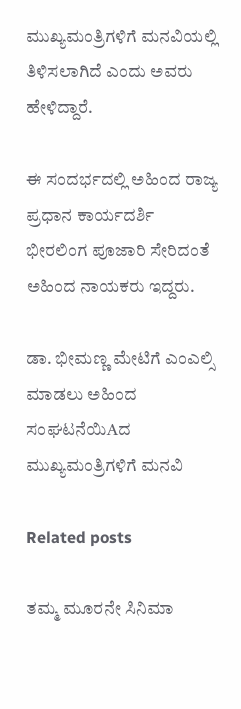ಮುಖ್ಯಮಂತ್ರಿಗಳಿಗೆ ಮನವಿಯಲ್ಲಿ ತಿಳಿಸಲಾಗಿದೆ ಎಂದು ಅವರು ಹೇಳಿದ್ದಾರೆ.

ಈ ಸಂದರ್ಭದಲ್ಲಿ ಅಹಿಂದ ರಾಜ್ಯ ಪ್ರಧಾನ ಕಾರ್ಯದರ್ಶಿ ಭೀರಲಿಂಗ ಪೂಜಾರಿ ಸೇರಿದಂತೆ ಅಹಿಂದ ನಾಯಕರು ಇದ್ದರು.

ಡಾ. ಭೀಮಣ್ಣ ಮೇಟಿಗೆ ಎಂಎಲ್ಸಿ ಮಾಡಲು ಅಹಿಂದ ಸಂಘಟನೆಯಿAದ ಮುಖ್ಯಮಂತ್ರಿಗಳಿಗೆ ಮನವಿ

Related posts

ತಮ್ಮ ಮೂರನೇ ಸಿನಿಮಾ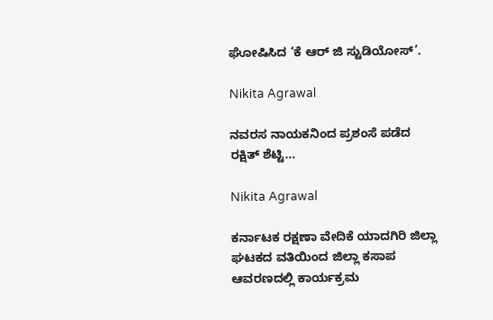ಘೋಷಿಸಿದ ‘ಕೆ ಆರ್ ಜಿ ಸ್ಟುಡಿಯೋಸ್’.

Nikita Agrawal

ನವರಸ ನಾಯಕನಿಂದ ಪ್ರಶಂಸೆ ಪಡೆದ ರಕ್ಷಿತ್ ಶೆಟ್ಟಿ…

Nikita Agrawal

ಕರ್ನಾಟಕ ರಕ್ಷಣಾ ವೇದಿಕೆ ಯಾದಗಿರಿ ಜಿಲ್ಲಾ ಘಟಕದ ವತಿಯಿಂದ ಜಿಲ್ಲಾ ಕಸಾಪ ಆವರಣದಲ್ಲಿ ಕಾರ್ಯಕ್ರಮ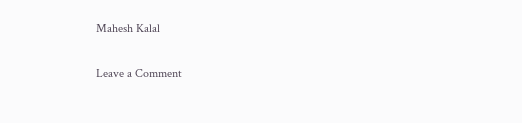Mahesh Kalal

Leave a Comment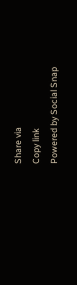Share via
Copy link
Powered by Social Snap